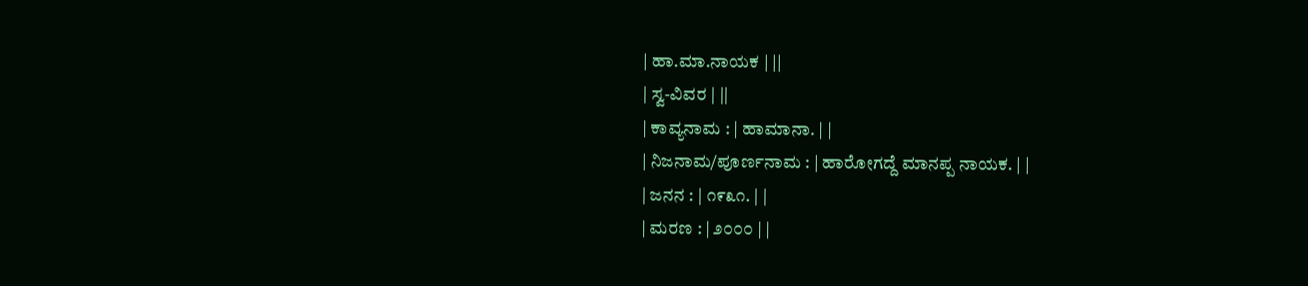| ಹಾ.ಮಾ.ನಾಯಕ | ||
| ಸ್ವ-ವಿವರ | ||
| ಕಾವ್ಯನಾಮ : | ಹಾಮಾನಾ. | |
| ನಿಜನಾಮ/ಪೂರ್ಣನಾಮ : | ಹಾರೋಗದ್ದೆ ಮಾನಪ್ಪ ನಾಯಕ. | |
| ಜನನ : | ೧೯೩೧. | |
| ಮರಣ : | ೨೦೦೦ | |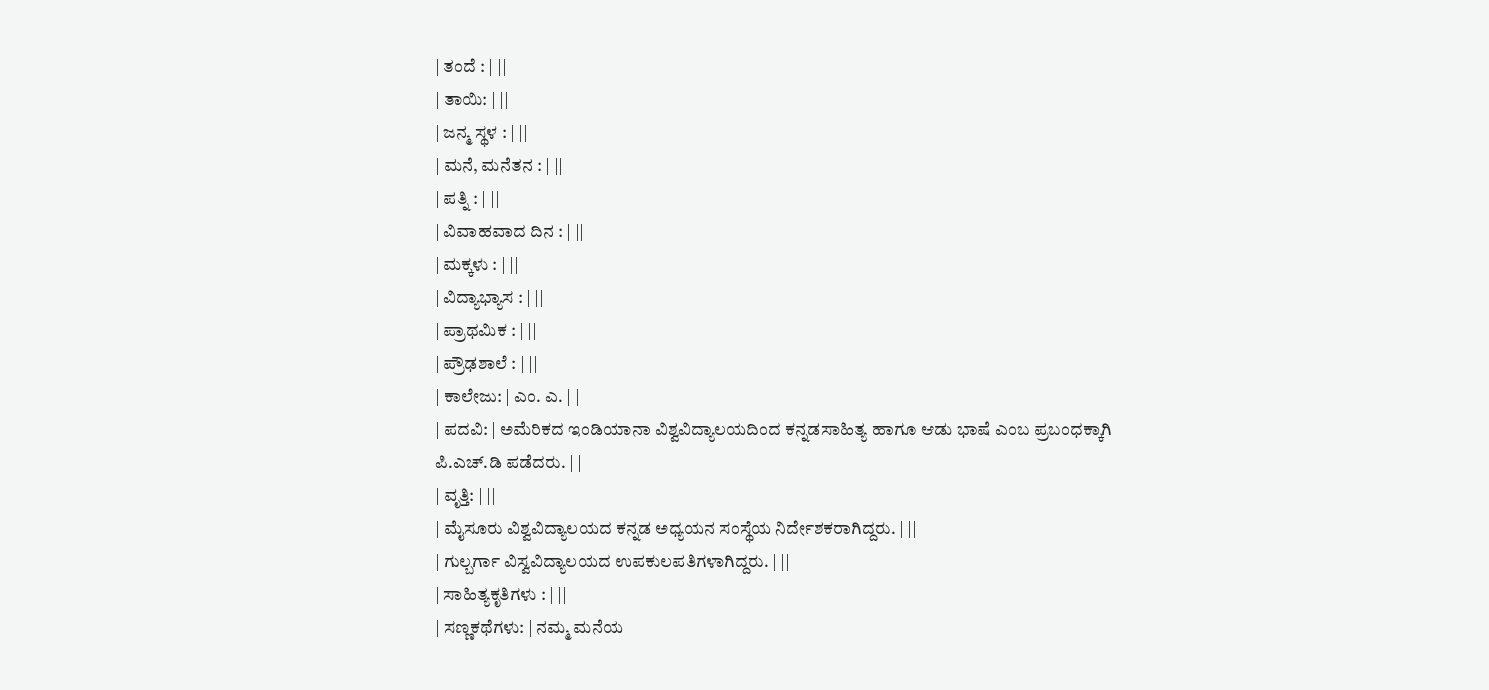| ತಂದೆ : | ||
| ತಾಯಿ: | ||
| ಜನ್ಮ ಸ್ಥಳ : | ||
| ಮನೆ, ಮನೆತನ : | ||
| ಪತ್ನಿ : | ||
| ವಿವಾಹವಾದ ದಿನ : | ||
| ಮಕ್ಕಳು : | ||
| ವಿದ್ಯಾಭ್ಯಾಸ : | ||
| ಪ್ರಾಥಮಿಕ : | ||
| ಪ್ರೌಢಶಾಲೆ : | ||
| ಕಾಲೇಜು: | ಎಂ. ಎ. | |
| ಪದವಿ: | ಅಮೆರಿಕದ ಇಂಡಿಯಾನಾ ವಿಶ್ವವಿದ್ಯಾಲಯದಿಂದ ಕನ್ನಡಸಾಹಿತ್ಯ ಹಾಗೂ ಆಡು ಭಾಷೆ ಎಂಬ ಪ್ರಬಂಧಕ್ಕಾಗಿ ಪಿ.ಎಚ್.ಡಿ ಪಡೆದರು. | |
| ವೃತ್ತಿ: | ||
| ಮೈಸೂರು ವಿಶ್ವವಿದ್ಯಾಲಯದ ಕನ್ನಡ ಅಧ್ಯಯನ ಸಂಸ್ಥೆಯ ನಿರ್ದೇಶಕರಾಗಿದ್ದರು. | ||
| ಗುಲ್ಬರ್ಗಾ ವಿಸ್ವವಿದ್ಯಾಲಯದ ಉಪಕುಲಪತಿಗಳಾಗಿದ್ದರು. | ||
| ಸಾಹಿತ್ಯಕೃತಿಗಳು : | ||
| ಸಣ್ಣಕಥೆಗಳು: | ನಮ್ಮ ಮನೆಯ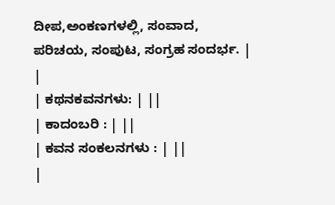ದೀಪ,ಅಂಕಣಗಳಲ್ಲಿ, ಸಂವಾದ, ಪರಿಚಯ, ಸಂಪುಟ, ಸಂಗ್ರಹ ಸಂದರ್ಭ. | |
| ಕಥನಕವನಗಳು: | ||
| ಕಾದಂಬರಿ : | ||
| ಕವನ ಸಂಕಲನಗಳು : | ||
|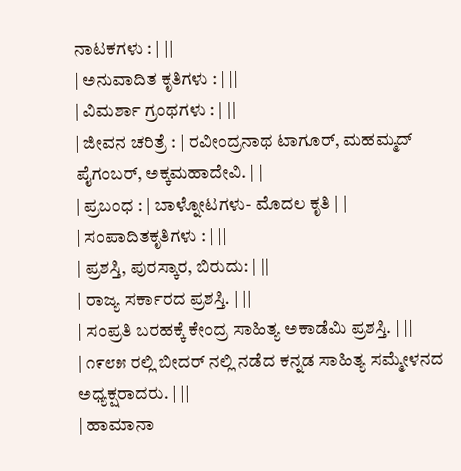ನಾಟಕಗಳು : | ||
| ಅನುವಾದಿತ ಕೃತಿಗಳು : | ||
| ವಿಮರ್ಶಾ ಗ್ರಂಥಗಳು : | ||
| ಜೀವನ ಚರಿತ್ರೆ : | ರವೀಂದ್ರನಾಥ ಟಾಗೂರ್, ಮಹಮ್ಮದ್ ಪೈಗಂಬರ್, ಅಕ್ಕಮಹಾದೇವಿ. | |
| ಪ್ರಬಂಧ : | ಬಾಳ್ನೋಟಗಳು- ಮೊದಲ ಕೃತಿ | |
| ಸಂಪಾದಿತಕೃತಿಗಳು : | ||
| ಪ್ರಶಸ್ತಿ, ಪುರಸ್ಕಾರ, ಬಿರುದು: | ||
| ರಾಜ್ಯ ಸರ್ಕಾರದ ಪ್ರಶಸ್ತಿ. | ||
| ಸಂಪ್ರತಿ ಬರಹಕ್ಕೆ ಕೇಂದ್ರ ಸಾಹಿತ್ಯ ಅಕಾಡೆಮಿ ಪ್ರಶಸ್ತಿ. | ||
| ೧೯೮೫ ರಲ್ಲಿ ಬೀದರ್ ನಲ್ಲಿ ನಡೆದ ಕನ್ನಡ ಸಾಹಿತ್ಯ ಸಮ್ಮೇಳನದ ಅಧ್ಯಕ್ಷರಾದರು. | ||
| ಹಾಮಾನಾ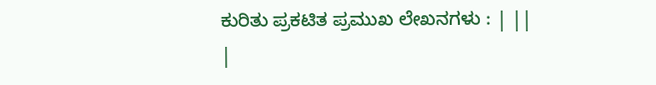ಕುರಿತು ಪ್ರಕಟಿತ ಪ್ರಮುಖ ಲೇಖನಗಳು : | ||
|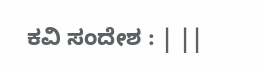ಕವಿ ಸಂದೇಶ : | ||